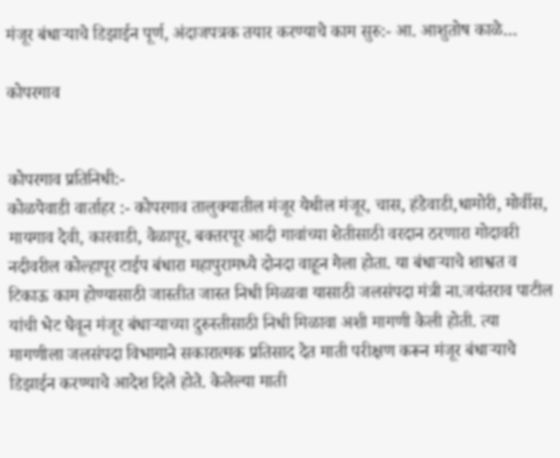मंजूर बंधाऱ्याचे डिझाईन पूर्ण, अंदाजपत्रक तयार करण्याचे काम सुरु:- आ. आशुतोष काळे…

कोपरगाव


कोपरगाव प्रतिनिधी:-
कोळपेवाडी वार्ताहर :- कोपरगाव तालुक्यातील मंजूर येथील मंजूर, चास, हंडेवाडी,धामोरी, मोर्वीस, मायगाव देवी, कारवाडी, वेळापूर, बक्तरपूर आदी गावांच्या शेतीसाठी वरदान ठरणारा गोदावरी नदीवरील कोल्हापूर टाईप बंधारा महापुरामध्ये दोनदा वाहून गेला होता. या बंधाऱ्याचे शाश्वत व टिकाऊ काम होण्यासाठी जास्तीत जास्त निधी मिळावा यासाठी जलसंपदा मंत्री ना.जयंतराव पाटील यांची भेट घेवून मंजूर बंधाऱ्याच्या दुरुस्तीसाठी निधी मिळावा अशी मागणी केली होती. त्या मागणीला जलसंपदा विभागाने सकारात्मक प्रतिसाद देत माती परीक्षण करून मंजूर बंधाऱ्याचे डिझाईन करण्याचे आदेश दिले होते. केलेल्या माती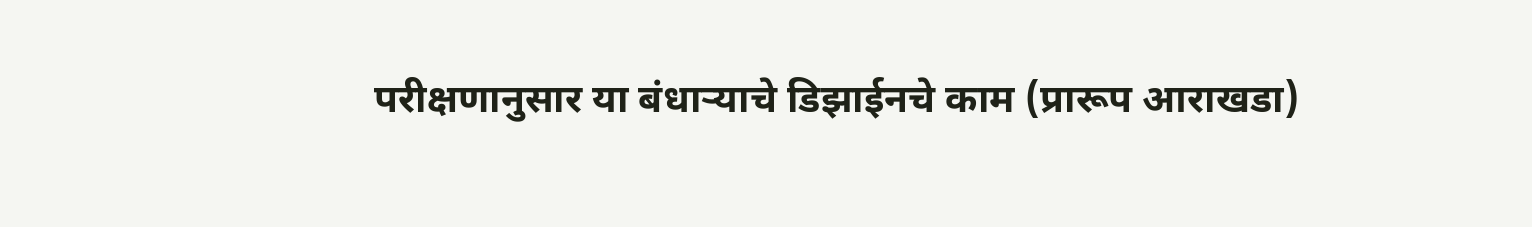परीक्षणानुसार या बंधाऱ्याचे डिझाईनचे काम (प्रारूप आराखडा)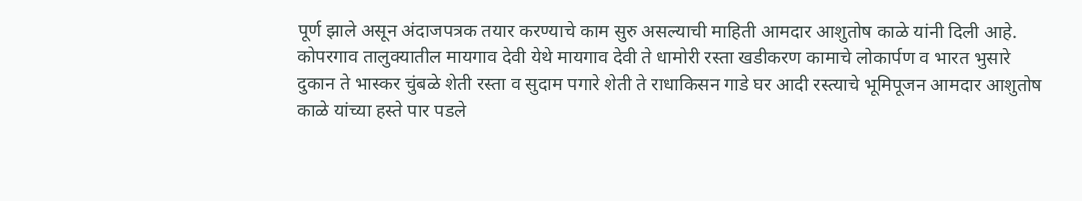पूर्ण झाले असून अंदाजपत्रक तयार करण्याचे काम सुरु असल्याची माहिती आमदार आशुतोष काळे यांनी दिली आहे.
कोपरगाव तालुक्यातील मायगाव देवी येथे मायगाव देवी ते धामोरी रस्ता खडीकरण कामाचे लोकार्पण व भारत भुसारे दुकान ते भास्कर चुंबळे शेती रस्ता व सुदाम पगारे शेती ते राधाकिसन गाडे घर आदी रस्त्याचे भूमिपूजन आमदार आशुतोष काळे यांच्या हस्ते पार पडले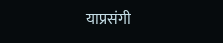याप्रसंगी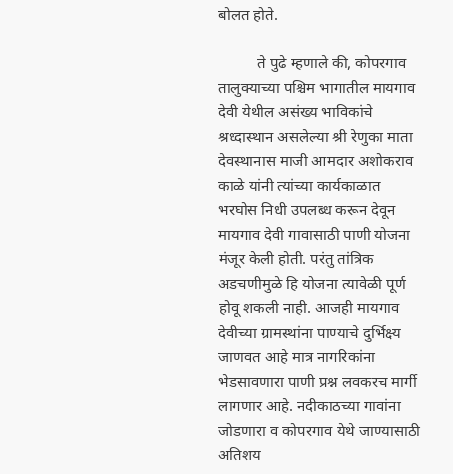बोलत होते.

          ते पुढे म्हणाले की, कोपरगाव तालुक्याच्या पश्चिम भागातील मायगाव देवी येथील असंख्य भाविकांचे श्रध्दास्थान असलेल्या श्री रेणुका माता देवस्थानास माजी आमदार अशोकराव काळे यांनी त्यांच्या कार्यकाळात भरघोस निधी उपलब्ध करून देवून मायगाव देवी गावासाठी पाणी योजना मंजूर केली होती. परंतु तांत्रिक अडचणीमुळे हि योजना त्यावेळी पूर्ण होवू शकली नाही. आजही मायगाव देवीच्या ग्रामस्थांना पाण्याचे दुर्भिक्ष्य जाणवत आहे मात्र नागरिकांना भेडसावणारा पाणी प्रश्न लवकरच मार्गी लागणार आहे. नदीकाठच्या गावांना जोडणारा व कोपरगाव येथे जाण्यासाठी अतिशय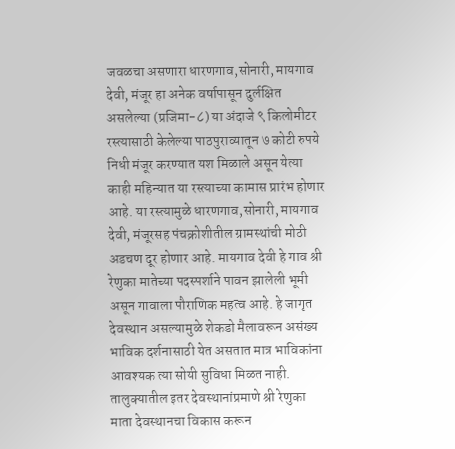जवळचा असणारा धारणगाव,सोनारी, मायगाव देवी, मंजूर हा अनेक वर्षापासून दुर्लक्षित असलेल्या (प्रजिमा-८) या अंदाजे ९ किलोमीटर रस्त्यासाठी केलेल्या पाठपुराव्यातून ७ कोटी रुपये निधी मंजूर करण्यात यश मिळाले असून येत्या काही महिन्यात या रस्त्याच्या कामास प्रारंभ होणार आहे. या रस्त्यामुळे धारणगाव,सोनारी, मायगाव देवी, मंजूरसह पंचक्रोशीतील ग्रामस्थांची मोठी अडचण दूर होणार आहे. मायगाव देवी हे गाव श्री रेणुका मातेच्या पदस्पर्शाने पावन झालेली भूमी असून गावाला पौराणिक महत्व आहे. हे जागृत देवस्थान असल्यामुळे शेकडो मैलावरून असंख्य भाविक दर्शनासाठी येत असतात मात्र भाविकांना आवश्यक त्या सोयी सुविधा मिळत नाही. तालुक्यातील इतर देवस्थानांप्रमाणे श्री रेणुका माता देवस्थानचा विकास करून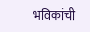भविकांची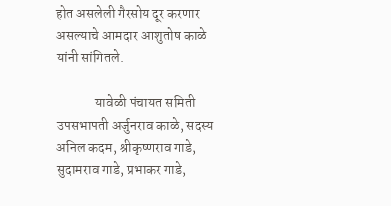होत असलेली गैरसोय दूर करणार असल्याचे आमदार आशुतोष काळे यांनी सांगितले.

              यावेळी पंचायत समिती उपसभापती अर्जुनराव काळे, सदस्य अनिल कदम, श्रीकृष्णराव गाडे, सुदामराव गाडे, प्रभाकर गाडे,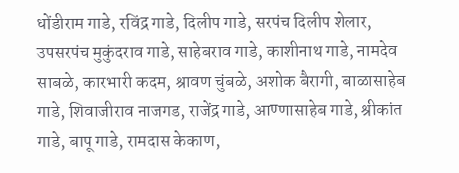धोंडीराम गाडे, रविंद्र गाडे, दिलीप गाडे, सरपंच दिलीप शेलार, उपसरपंच मुकुंदराव गाडे, साहेबराव गाडे, काशीनाथ गाडे, नामदेव साबळे, कारभारी कदम, श्रावण चुंबळे, अशोक बैरागी, बाळासाहेब गाडे, शिवाजीराव नाजगड, राजेंद्र गाडे, आण्णासाहेब गाडे, श्रीकांत गाडे, बापू गाडे, रामदास केकाण,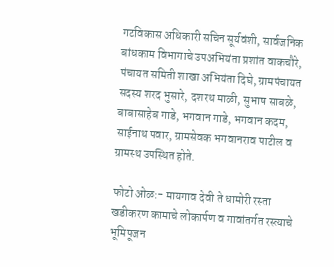गटविकास अधिकारी सचिन सूर्यवंशी, सार्वजनिक बांधकाम विभागाचे उपअभियंता प्रशांत वाकचौरे, पंचायत समिती शाखा अभियंता दिघे, ग्रामपंचायत सदस्य शरद भुसारे, दशरथ माळी, सुभाष साबळे, बाबासाहेब गाडे, भगवान गाडे, भगवान कदम, साईनाथ पवार, ग्रामसेवक भगवानराव पाटील व ग्रामस्थ उपस्थित होते.

फोटो ओळ:- मायगाव देवी ते धामोरी रस्ता खडीकरण कामाचे लोकार्पण व गावांतर्गत रस्त्याचे भूमिपूजन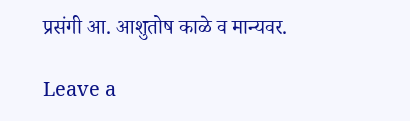प्रसंगी आ. आशुतोष काळे व मान्यवर.

Leave a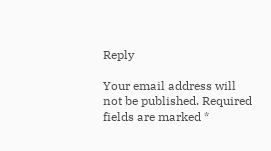Reply

Your email address will not be published. Required fields are marked *